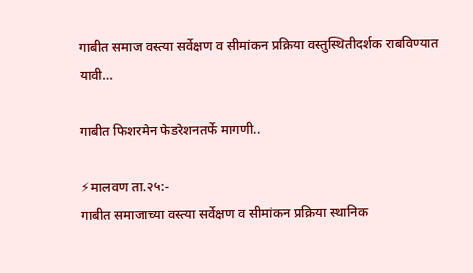गाबीत समाज वस्त्या सर्वेक्षण व सीमांकन प्रक्रिया वस्तुस्थितीदर्शक राबविण्यात यावी…

गाबीत फिशरमेन फेडरेशनतर्फे मागणी..

⚡मालवण ता.२५:-
गाबीत समाजाच्या वस्त्या सर्वेक्षण व सीमांकन प्रक्रिया स्थानिक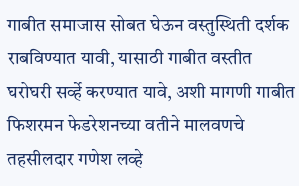गाबीत समाजास सोबत घेऊन वस्तुस्थिती दर्शक राबविण्यात यावी, यासाठी गाबीत वस्तीत घरोघरी सर्व्हे करण्यात यावे, अशी मागणी गाबीत फिशरमन फेडरेशनच्या वतीने मालवणचे तहसीलदार गणेश लव्हे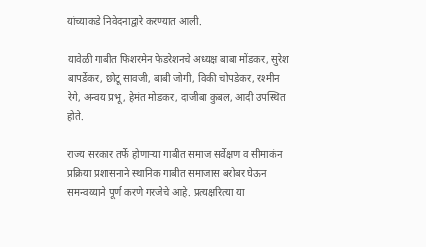यांच्याकडे निवेदनाद्वारे करण्यात आली.

यावेळी गाबीत फिशरमेन फेडरेशनचे अध्यक्ष बाबा मोंडकर, सुरेश बापर्डेकर, छोटू सावजी, बाबी जोगी, विकी चोपडेकर, रश्मीन रेगे, अन्वय प्रभू, हेमंत मोडकर, दाजीबा कुबल, आदी उपस्थित होते.

राज्य सरकार तर्फे होणाऱ्या गाबीत समाज सर्वेक्षण व सीमाकंन प्रक्रिया प्रशासनाने स्थानिक गाबीत समाजास बरोबर घेऊन समन्वय्याने पूर्ण करणे गरजेचे आहे. प्रत्यक्षरित्या या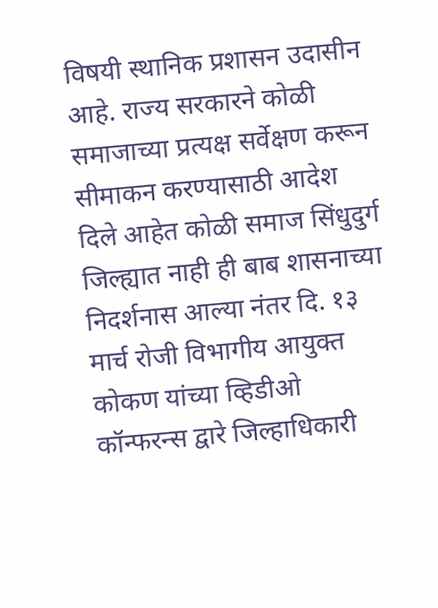विषयी स्थानिक प्रशासन उदासीन आहे. राज्य सरकारने कोळी समाजाच्या प्रत्यक्ष सर्वेक्षण करून सीमाकन करण्यासाठी आदेश दिले आहेत कोळी समाज सिंधुदुर्ग जिल्ह्यात नाही ही बाब शासनाच्या निदर्शनास आल्या नंतर दि. १३ मार्च रोजी विभागीय आयुक्त कोकण यांच्या व्हिडीओ कॉन्फरन्स ‌द्वारे जिल्हाधिकारी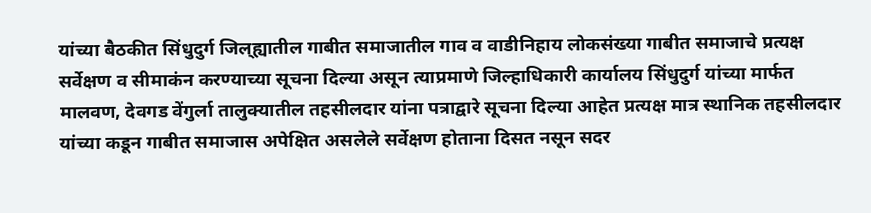यांच्या बैठकीत सिंधुदुर्ग जिल्‌ह्यातील गाबीत समाजातील गाव व वाडीनिहाय लोकसंख्या गाबीत समाजाचे प्रत्यक्ष सर्वेक्षण व सीमाकंन करण्याच्या सूचना दिल्या असून त्याप्रमाणे जिल्हाधिकारी कार्यालय सिंधुदुर्ग यांच्या मार्फत मालवण, देवगड वेंगुर्ला तालुक्यातील तहसीलदार यांना पत्रा‌द्वारे सूचना दिल्या आहेत प्रत्यक्ष मात्र स्थानिक तहसीलदार यांच्या कडून गाबीत समाजास अपेक्षित असलेले सर्वेक्षण होताना दिसत नसून सदर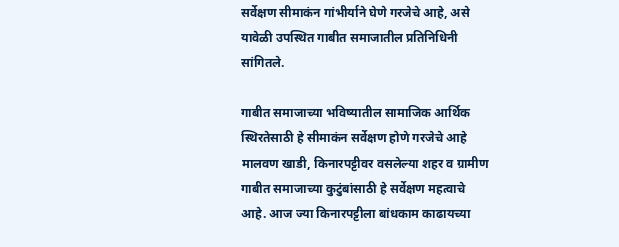सर्वेक्षण सीमाकंन गांभीर्याने घेणे गरजेचे आहे, असे यावेळी उपस्थित गाबीत समाजातील प्रतिनिधिनी सांगितले.

गाबीत समाजाच्या भविष्यातील सामाजिक आर्थिक स्थिरतेसाठी हे सीमाकंन सर्वेक्षण होणे गरजेचे आहे मालवण खाडी, किनारप‌ट्टीवर वसलेल्या शहर व ग्रामीण गाबीत समाजाच्या कुटुंबांसाठी हे सर्वेक्षण महत्वाचे आहे. आज ज्या किनारपट्टीला बांधकाम काढायच्या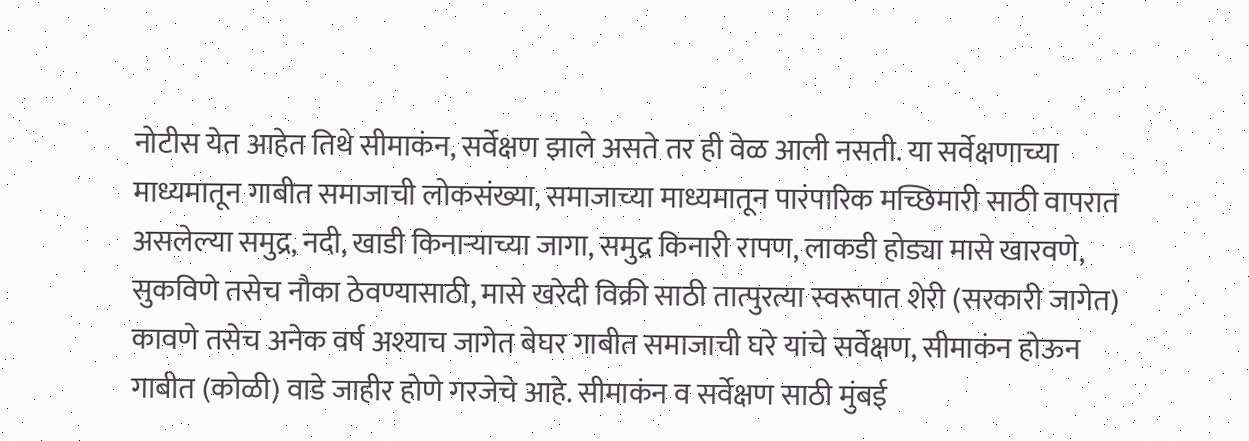नोटीस येत आहेत तिथे सीमाकंन, सर्वेक्षण झाले असते तर ही वेळ आली नसती. या सर्वेक्षणाच्या माध्यमातून गाबीत समाजाची लोकसंख्या, समाजाच्या माध्यमातून पारंपारिक मच्छिमारी साठी वापरात असलेल्या समुद्र, नदी, खाडी किनाऱ्याच्या जागा, समुद्र किनारी रापण, लाकडी होड्या मासे खारवणे, सुकविणे तसेच नौका ठेवण्यासाठी, मासे खरेदी विक्री साठी तात्पुरत्या स्वरूपात शेरी (सरकारी जागेत) कावणे तसेच अनेक वर्ष अश्याच जागेत बेघर गाबीत समाजाची घरे यांचे सर्वेक्षण, सीमाकंन होऊन गाबीत (कोळी) वाडे जाहीर होणे गरजेचे आहे. सीमाकंन व सर्वेक्षण साठी मुंबई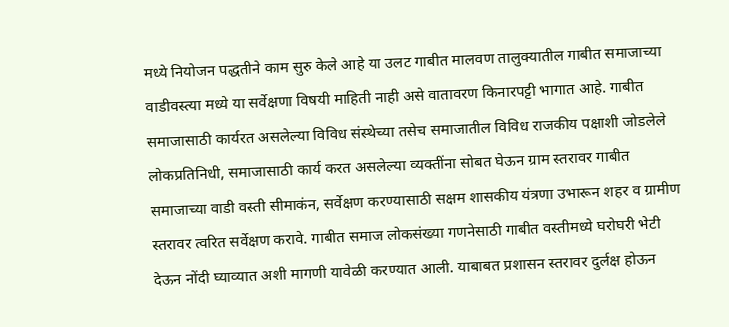मध्ये नियोजन पद्धतीने काम सुरु केले आहे या उलट गाबीत मालवण तालुक्यातील गाबीत समाजाच्या वाडीवस्त्या मध्ये या सर्वेक्षणा विषयी माहिती नाही असे वातावरण किनारपट्टी भागात आहे. गाबीत समाजासाठी कार्यरत असलेल्या विविध संस्थेच्या तसेच समाजातील विविध राजकीय पक्षाशी जोडलेले लोकप्रतिनिधी, समाजासाठी कार्य करत असलेल्या व्यक्तींना सोबत घेऊन ग्राम स्तरावर गाबीत समाजाच्या वाडी वस्ती सीमाकंन, सर्वेक्षण करण्यासाठी सक्षम शासकीय यंत्रणा उभारून शहर व ग्रामीण स्तरावर त्वरित सर्वेक्षण करावे. गाबीत समाज लोकसंख्या गणनेसाठी गाबीत वस्तीमध्ये घरोघरी भेटी देऊन नोंदी घ्याव्यात अशी मागणी यावेळी करण्यात आली. याबाबत प्रशासन स्तरावर दुर्लक्ष होऊन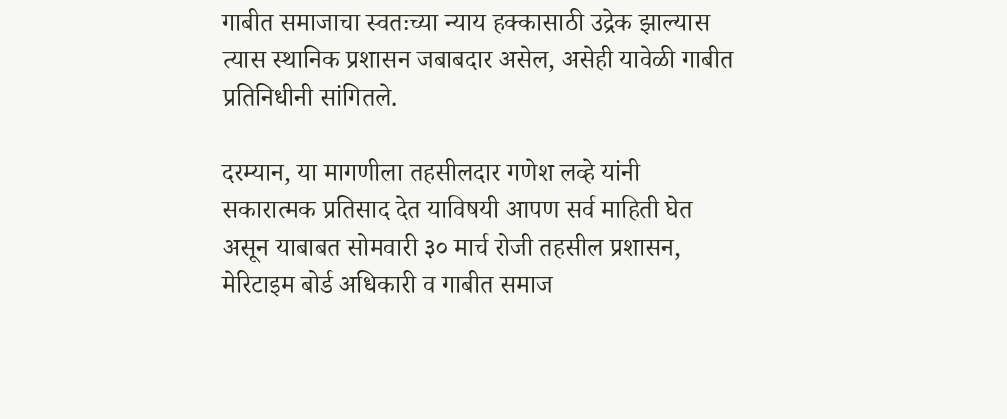गाबीत समाजाचा स्वतःच्या न्याय हक्कासाठी उद्रेक झाल्यास त्यास स्थानिक प्रशासन जबाबदार असेल, असेही यावेळी गाबीत प्रतिनिधीनी सांगितले.

दरम्यान, या मागणीला तहसीलदार गणेश लव्हे यांनी सकारात्मक प्रतिसाद देत याविषयी आपण सर्व माहिती घेत असून याबाबत सोमवारी ३० मार्च रोजी तहसील प्रशासन, मेरिटाइम बोर्ड अधिकारी व गाबीत समाज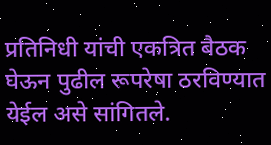प्रतिनिधी यांची एकत्रित बैठक घेऊन पुढील रूपरेषा ठरविण्यात येईल असे सांगितले.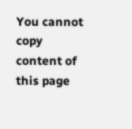You cannot copy content of this page